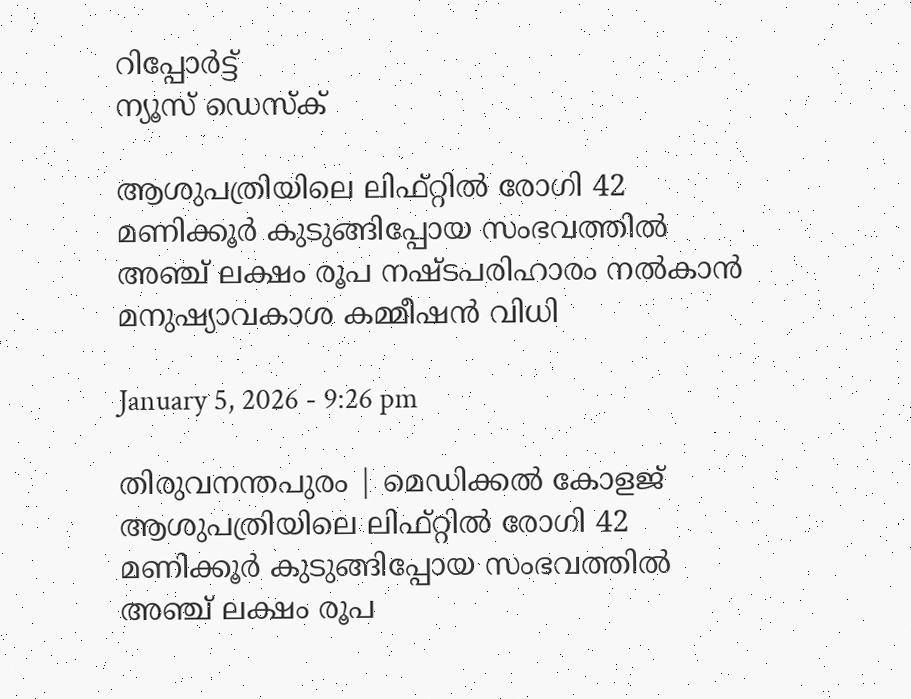റിപ്പോര്‍ട്ട്
ന്യൂസ് ഡെസ്ക്

ആശുപത്രിയിലെ ലിഫ്റ്റില്‍ രോഗി 42 മണിക്കൂര്‍ കുടുങ്ങിപ്പോയ സംഭവത്തില്‍ അഞ്ച് ലക്ഷം രൂപ നഷ്ടപരിഹാരം നല്‍കാൻ മനുഷ്യാവകാശ കമ്മീഷന്‍ വിധി

January 5, 2026 - 9:26 pm

തിരുവനന്തപുരം | മെഡിക്കല്‍ കോളജ് ആശുപത്രിയിലെ ലിഫ്റ്റില്‍ രോഗി 42 മണിക്കൂര്‍ കുടുങ്ങിപ്പോയ സംഭവത്തില്‍ അഞ്ച് ലക്ഷം രൂപ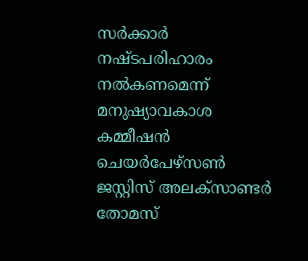സര്‍ക്കാര്‍ നഷ്ടപരിഹാരം നല്‍കണമെന്ന് മനുഷ്യാവകാശ കമ്മീഷന്‍ ചെയര്‍പേഴ്‌സണ്‍ ജസ്റ്റിസ് അലക്‌സാണ്ടര്‍ തോമസ്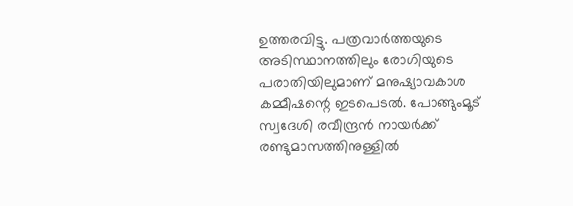ഉത്തരവിട്ടു. പത്രവാര്‍ത്തയുടെ അടിസ്ഥാനത്തിലും രോഗിയുടെ പരാതിയിലുമാണ് മനുഷ്യാവകാശ കമ്മീഷന്റെ ഇടപെടല്‍. പോങ്ങുംമൂട് സ്വദേശി രവീന്ദ്രന്‍ നായര്‍ക്ക് രണ്ടുമാസത്തിനുള്ളില്‍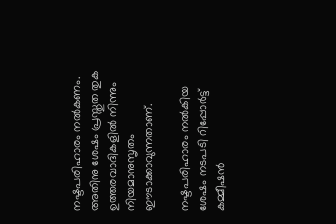നഷ്ടപരിഹാരം നല്‍കണം. അതിനു ശേഷം പ്രസ്തുത തുക ഉത്തരവാദികളില്‍ നിന്നും നിയമാനുസൃതം ഈടാക്കാവുന്നതാണ്.

നഷ്ടപരിഹാരം നല്‍കിയ ശേഷം നടപടി റിപ്പോര്‍ട്ട് കമ്മീഷന്‍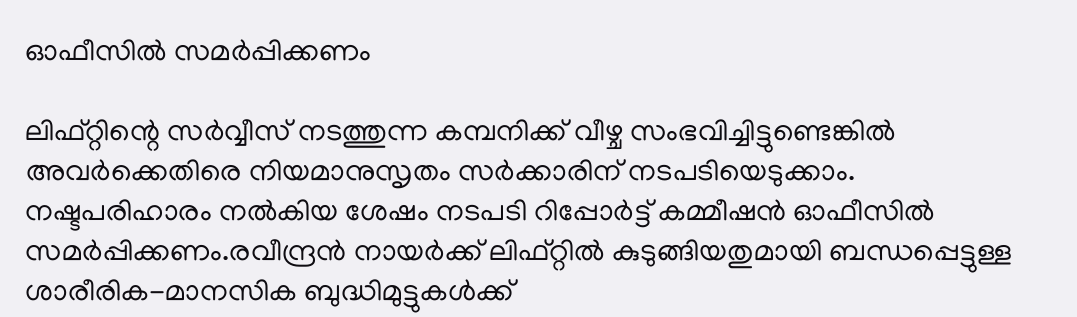ഓഫീസില്‍ സമര്‍പ്പിക്കണം

ലിഫ്റ്റിന്റെ സര്‍വ്വീസ് നടത്തുന്ന കമ്പനിക്ക് വീഴ്ച സംഭവിച്ചിട്ടുണ്ടെങ്കില്‍ അവര്‍ക്കെതിരെ നിയമാനുസൃതം സര്‍ക്കാരിന് നടപടിയെടുക്കാം. നഷ്ടപരിഹാരം നല്‍കിയ ശേഷം നടപടി റിപ്പോര്‍ട്ട് കമ്മീഷന്‍ ഓഫീസില്‍ സമര്‍പ്പിക്കണം.രവീന്ദ്രന്‍ നായര്‍ക്ക് ലിഫ്റ്റില്‍ കുടുങ്ങിയതുമായി ബന്ധപ്പെട്ടുള്ള ശാരീരിക-മാനസിക ബുദ്ധിമുട്ടുകള്‍ക്ക്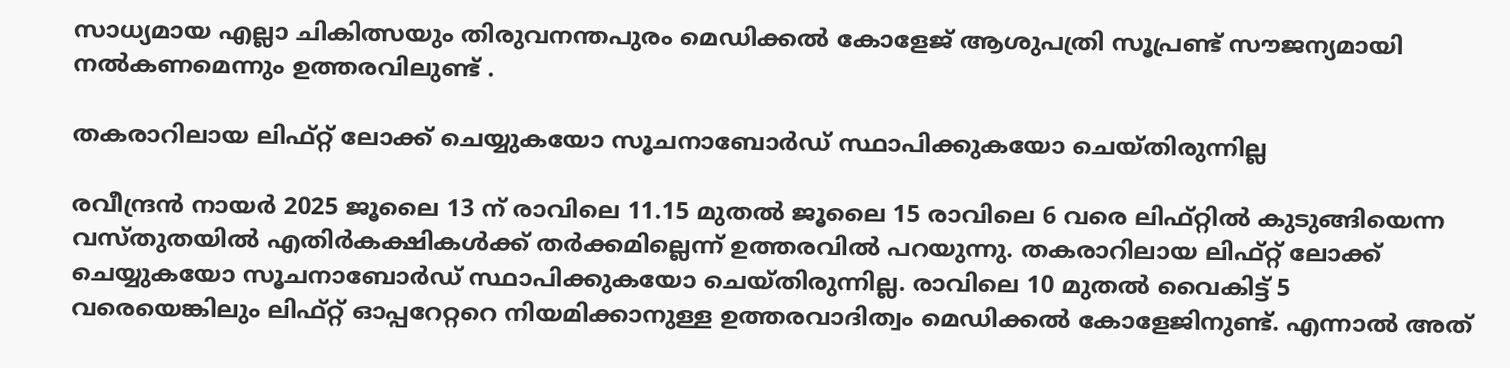സാധ്യമായ എല്ലാ ചികിത്സയും തിരുവനന്തപുരം മെഡിക്കല്‍ കോളേജ് ആശുപത്രി സൂപ്രണ്ട് സൗജന്യമായി നല്‍കണമെന്നും ഉത്തരവിലുണ്ട് .

തകരാറിലായ ലിഫ്റ്റ് ലോക്ക് ചെയ്യുകയോ സൂചനാബോര്‍ഡ് സ്ഥാപിക്കുകയോ ചെയ്തിരുന്നില്ല

രവീന്ദ്രന്‍ നായര്‍ 2025 ജൂലൈ 13 ന് രാവിലെ 11.15 മുതല്‍ ജൂലൈ 15 രാവിലെ 6 വരെ ലിഫ്റ്റില്‍ കുടുങ്ങിയെന്ന വസ്തുതയില്‍ എതിര്‍കക്ഷികള്‍ക്ക് തര്‍ക്കമില്ലെന്ന് ഉത്തരവില്‍ പറയുന്നു. തകരാറിലായ ലിഫ്റ്റ് ലോക്ക് ചെയ്യുകയോ സൂചനാബോര്‍ഡ് സ്ഥാപിക്കുകയോ ചെയ്തിരുന്നില്ല. രാവിലെ 10 മുതല്‍ വൈകിട്ട് 5 വരെയെങ്കിലും ലിഫ്റ്റ് ഓപ്പറേറ്ററെ നിയമിക്കാനുള്ള ഉത്തരവാദിത്വം മെഡിക്കല്‍ കോളേജിനുണ്ട്. എന്നാല്‍ അത്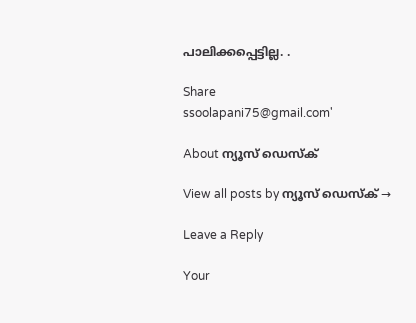പാലിക്കപ്പെട്ടില്ല. .

Share
ssoolapani75@gmail.com'

About ന്യൂസ് ഡെസ്ക്

View all posts by ന്യൂസ് ഡെസ്ക് →

Leave a Reply

Your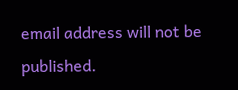email address will not be published.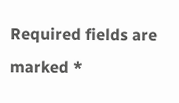Required fields are marked *